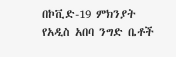በኮቪድ-19 ምክንያት የአዲስ አበባ ንግድ ቤቶች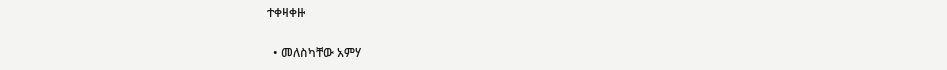ተቀዛቀዙ

  • መለስካቸው አምሃ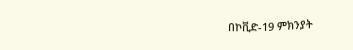በኮቪድ-19 ምክንያት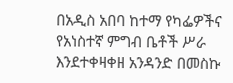በአዲስ አበባ ከተማ የካፌዎችና የአነስተኛ ምግብ ቤቶች ሥራ እንደተቀዛቀዘ አንዳንድ በመስኩ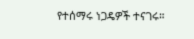የተሰማሩ ነጋዴዎች ተናገሩ።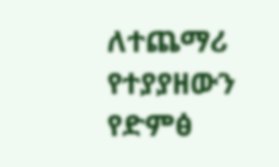ለተጨማሪ የተያያዘውን የድምፅ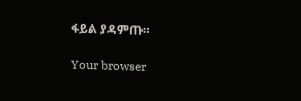ፋይል ያዳምጡ።

Your browser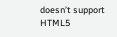doesn’t support HTML5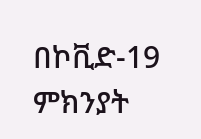በኮቪድ-19 ምክንያት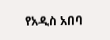የአዲስ አበባ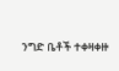ንግድ ቤቶች ተቀዛቀዙ